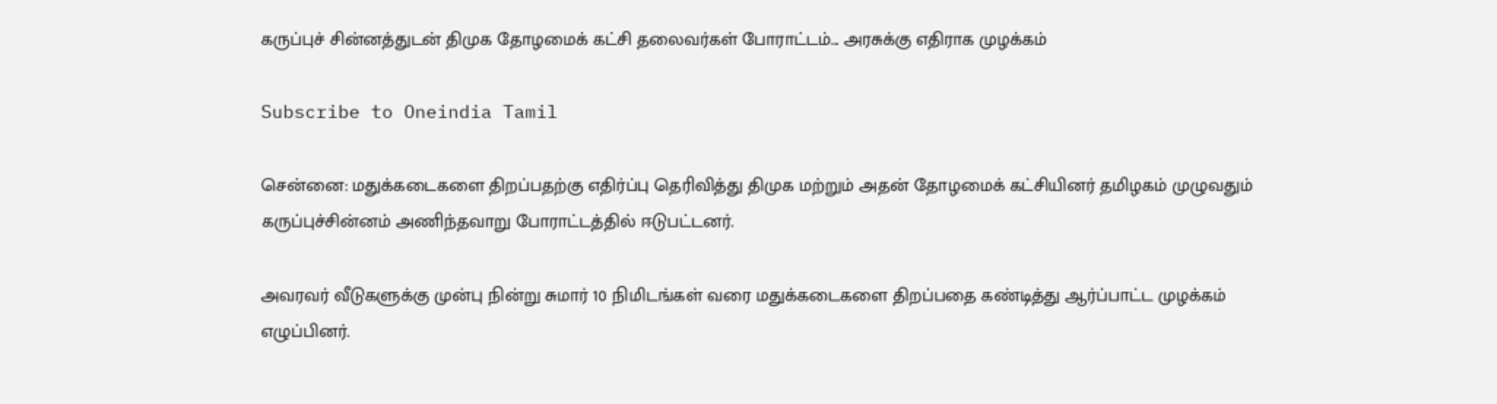கருப்புச் சின்னத்துடன் திமுக தோழமைக் கட்சி தலைவர்கள் போராட்டம்... அரசுக்கு எதிராக முழக்கம்

Subscribe to Oneindia Tamil

சென்னை: மதுக்கடைகளை திறப்பதற்கு எதிர்ப்பு தெரிவித்து திமுக மற்றும் அதன் தோழமைக் கட்சியினர் தமிழகம் முழுவதும் கருப்புச்சின்னம் அணிந்தவாறு போராட்டத்தில் ஈடுபட்டனர்.

அவரவர் வீடுகளுக்கு முன்பு நின்று சுமார் 10 நிமிடங்கள் வரை மதுக்கடைகளை திறப்பதை கண்டித்து ஆர்ப்பாட்ட முழக்கம் எழுப்பினர்.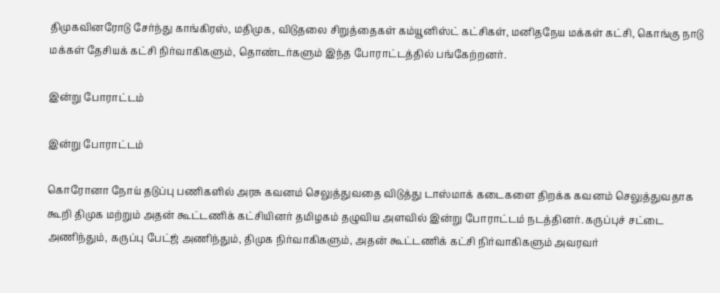திமுகவினரோடு சேர்ந்து காங்கிரஸ், மதிமுக, விடுதலை சிறுத்தைகள் கம்யூனிஸ்ட் கட்சிகள், மனிதநேய மக்கள் கட்சி, கொங்கு நாடு மக்கள் தேசியக் கட்சி நிர்வாகிகளும், தொண்டர்களும் இந்த போராட்டத்தில் பங்கேற்றனர்.

இன்று போராட்டம்

இன்று போராட்டம்

கொரோனா நோய் தடுப்பு பணிகளில் அரசு கவனம் செலுத்துவதை விடுத்து டாஸ்மாக் கடைகளை திறக்க கவனம் செலுத்துவதாக கூறி திமுக மற்றும் அதன் கூட்டணிக் கட்சியினர் தமிழகம் தழுவிய அளவில் இன்று போராட்டம் நடத்தினர். கருப்புச் சட்டை அணிந்தும், கருப்பு பேட்ஜ் அணிந்தும், திமுக நிர்வாகிகளும், அதன் கூட்டணிக் கட்சி நிர்வாகிகளும் அவரவர்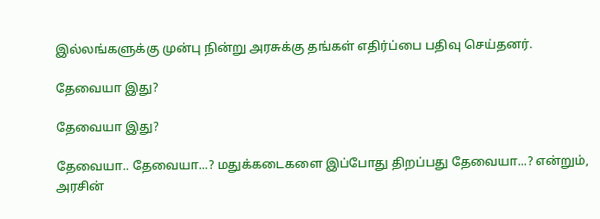இல்லங்களுக்கு முன்பு நின்று அரசுக்கு தங்கள் எதிர்ப்பை பதிவு செய்தனர்.

தேவையா இது?

தேவையா இது?

தேவையா.. தேவையா...? மதுக்கடைகளை இப்போது திறப்பது தேவையா...? என்றும், அரசின்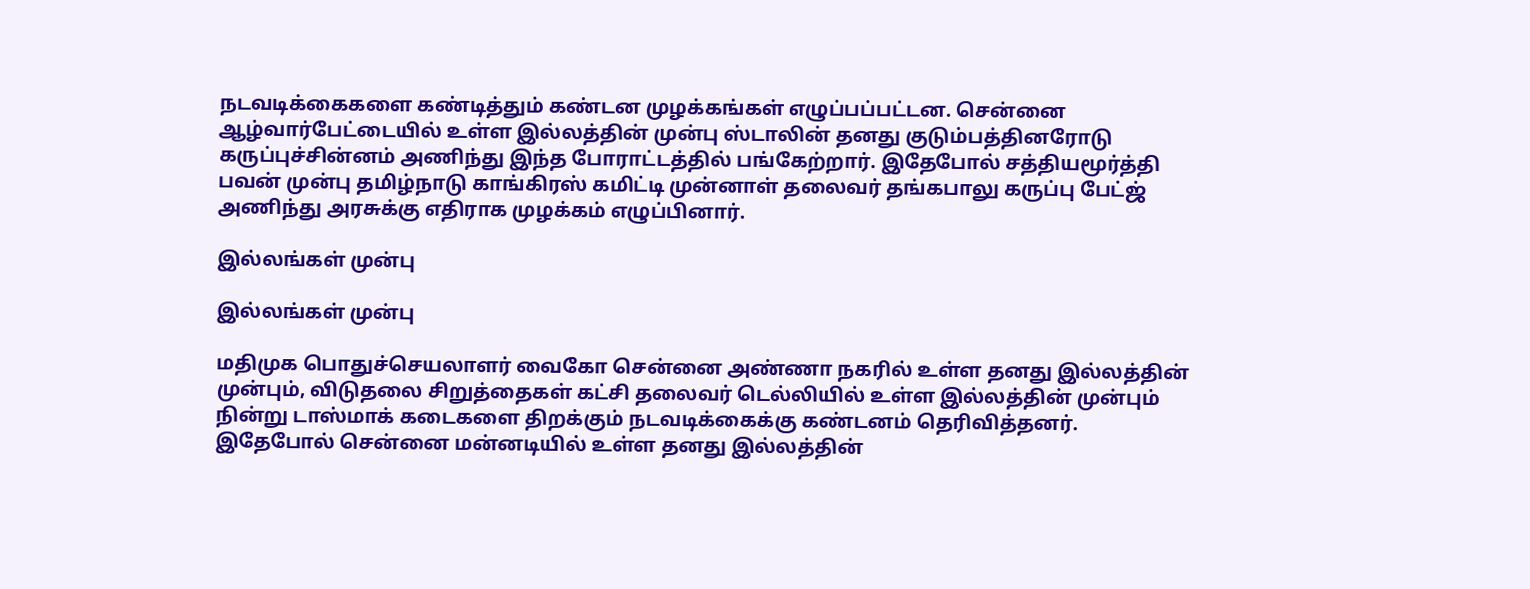நடவடிக்கைகளை கண்டித்தும் கண்டன முழக்கங்கள் எழுப்பப்பட்டன. சென்னை ஆழ்வார்பேட்டையில் உள்ள இல்லத்தின் முன்பு ஸ்டாலின் தனது குடும்பத்தினரோடு கருப்புச்சின்னம் அணிந்து இந்த போராட்டத்தில் பங்கேற்றார். இதேபோல் சத்தியமூர்த்தி பவன் முன்பு தமிழ்நாடு காங்கிரஸ் கமிட்டி முன்னாள் தலைவர் தங்கபாலு கருப்பு பேட்ஜ் அணிந்து அரசுக்கு எதிராக முழக்கம் எழுப்பினார்.

இல்லங்கள் முன்பு

இல்லங்கள் முன்பு

மதிமுக பொதுச்செயலாளர் வைகோ சென்னை அண்ணா நகரில் உள்ள தனது இல்லத்தின் முன்பும், விடுதலை சிறுத்தைகள் கட்சி தலைவர் டெல்லியில் உள்ள இல்லத்தின் முன்பும் நின்று டாஸ்மாக் கடைகளை திறக்கும் நடவடிக்கைக்கு கண்டனம் தெரிவித்தனர். இதேபோல் சென்னை மன்னடியில் உள்ள தனது இல்லத்தின்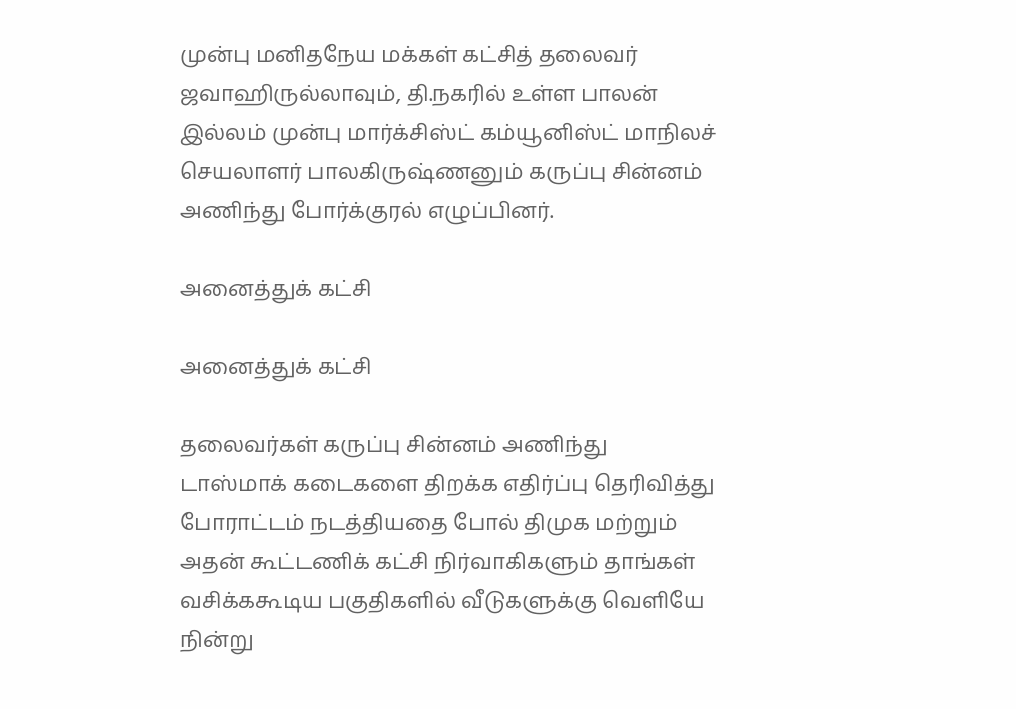முன்பு மனிதநேய மக்கள் கட்சித் தலைவர் ஜவாஹிருல்லாவும், தி.நகரில் உள்ள பாலன் இல்லம் முன்பு மார்க்சிஸ்ட் கம்யூனிஸ்ட் மாநிலச் செயலாளர் பாலகிருஷ்ணனும் கருப்பு சின்னம் அணிந்து போர்க்குரல் எழுப்பினர்.

அனைத்துக் கட்சி

அனைத்துக் கட்சி

தலைவர்கள் கருப்பு சின்னம் அணிந்து டாஸ்மாக் கடைகளை திறக்க எதிர்ப்பு தெரிவித்து போராட்டம் நடத்தியதை போல் திமுக மற்றும் அதன் கூட்டணிக் கட்சி நிர்வாகிகளும் தாங்கள் வசிக்ககூடிய பகுதிகளில் வீடுகளுக்கு வெளியே நின்று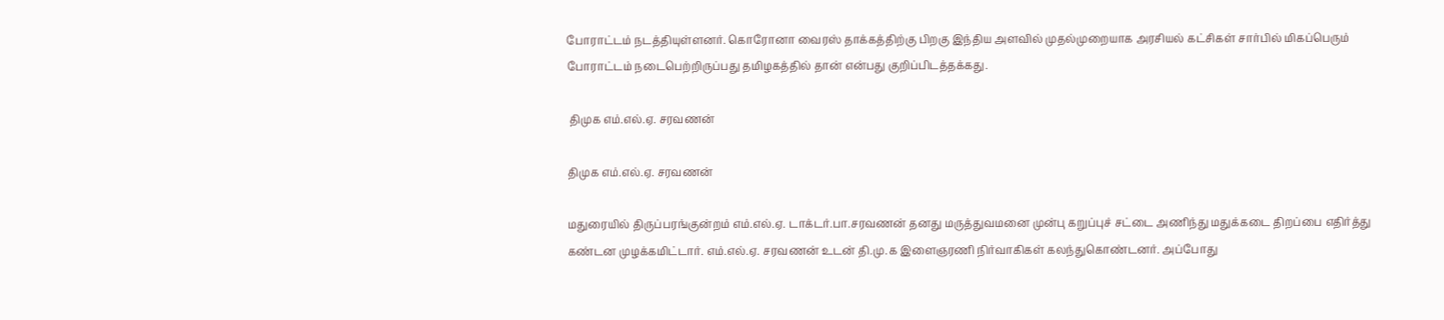போராட்டம் நடத்தியுள்ளனர். கொரோனா வைரஸ் தாக்கத்திற்கு பிறகு இந்திய அளவில் முதல்முறையாக அரசியல் கட்சிகள் சார்பில் மிகப்பெரும் போராட்டம் நடைபெற்றிருப்பது தமிழகத்தில் தான் என்பது குறிப்பிடத்தக்கது.

 திமுக எம்.எல்.ஏ. சரவணன்

திமுக எம்.எல்.ஏ. சரவணன்

மதுரையில் திருப்பரங்குன்றம் எம்.எல்.ஏ. டாக்டர்.பா.சரவணன் தனது மருத்துவமனை முன்பு கறுப்புச் சட்டை அணிந்து மதுக்கடை திறப்பை எதிர்த்து கண்டன முழக்கமிட்டார். எம்.எல்.ஏ. சரவணன் உடன் தி.மு.க இளைஞரணி நிர்வாகிகள் கலந்துகொண்டனர். அப்போது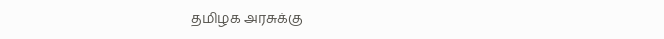தமிழக அரசுக்கு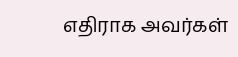எதிராக அவர்கள்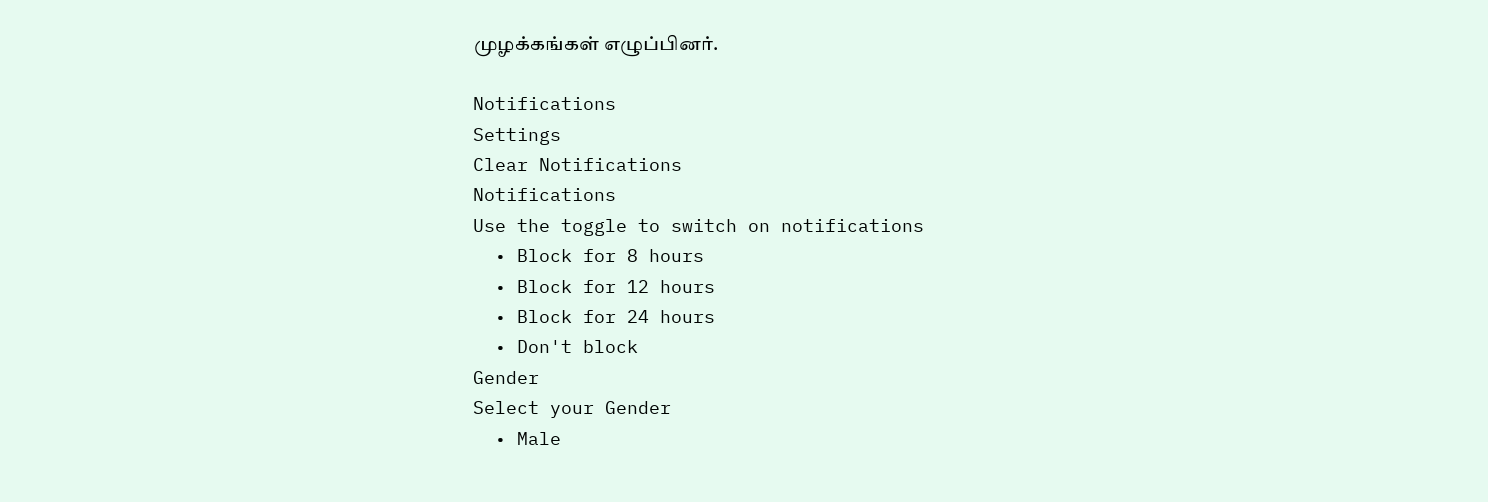முழக்கங்கள் எழுப்பினர்.

Notifications
Settings
Clear Notifications
Notifications
Use the toggle to switch on notifications
  • Block for 8 hours
  • Block for 12 hours
  • Block for 24 hours
  • Don't block
Gender
Select your Gender
  • Male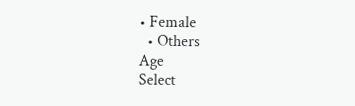• Female
  • Others
Age
Select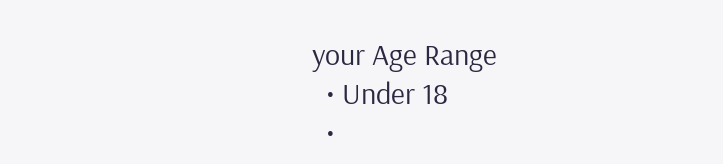your Age Range
  • Under 18
  •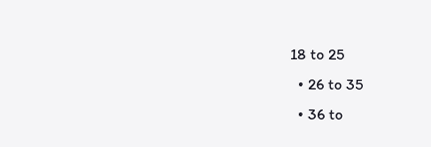18 to 25
  • 26 to 35
  • 36 to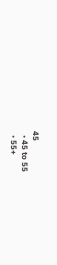45
  • 45 to 55
  • 55+